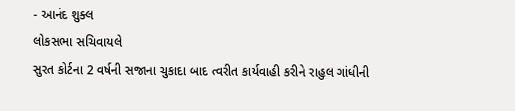- આનંદ શુક્લ
લોકસભા સચિવાયલે
સુરત કોર્ટના 2 વર્ષની સજાના ચુકાદા બાદ ત્વરીત કાર્યવાહી કરીને રાહુલ ગાંધીની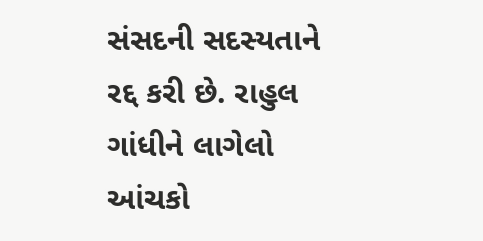સંસદની સદસ્યતાને રદ્દ કરી છે. રાહુલ ગાંધીને લાગેલો આંચકો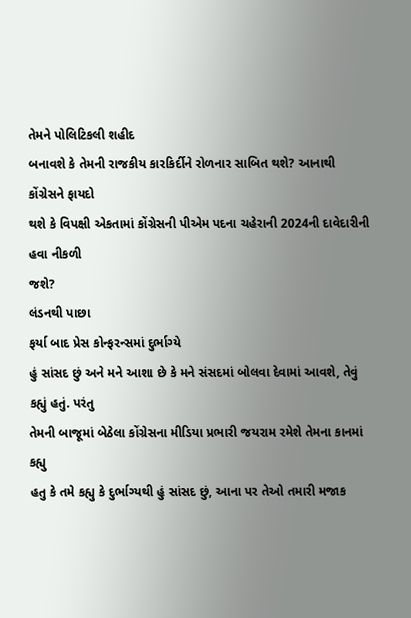તેમને પોલિટિકલી શહીદ
બનાવશે કે તેમની રાજકીય કારકિર્દીને રોળનાર સાબિત થશે? આનાથી કોંગ્રેસને ફાયદો
થશે કે વિપક્ષી એકતામાં કોંગ્રેસની પીએમ પદના ચહેરાની 2024ની દાવેદારીની હવા નીકળી
જશે?
લંડનથી પાછા
ફર્યા બાદ પ્રેસ કોન્ફરન્સમાં દુર્ભાગ્યે
હું સાંસદ છું અને મને આશા છે કે મને સંસદમાં બોલવા દેવામાં આવશે, તેવું કહ્યું હતું. પરંતુ
તેમની બાજૂમાં બેઠેલા કોંગ્રેસના મીડિયા પ્રભારી જયરામ રમેશે તેમના કાનમાં કહ્યુ
હતુ કે તમે કહ્યુ કે દુર્ભાગ્યથી હું સાંસદ છું, આના પર તેઓ તમારી મજાક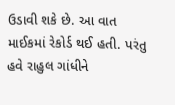ઉડાવી શકે છે. આ વાત માઈકમાં રેકોર્ડ થઈ હતી. પરંતુ હવે રાહુલ ગાંધીને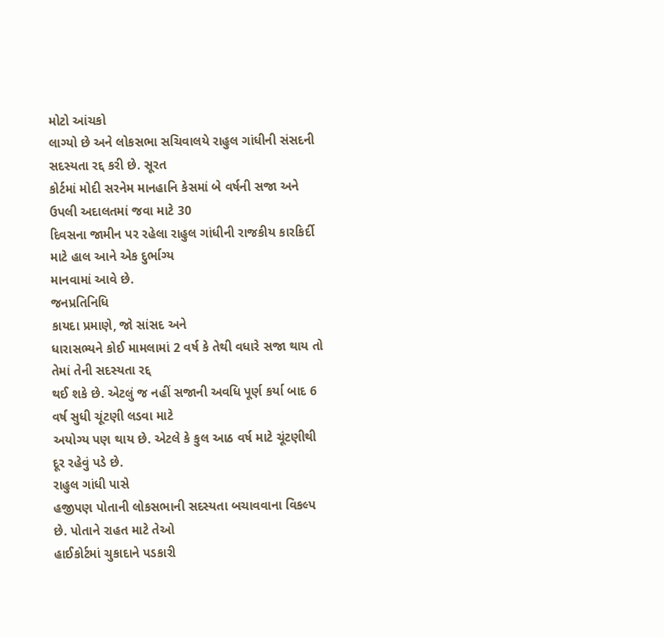મોટો આંચકો
લાગ્યો છે અને લોકસભા સચિવાલયે રાહુલ ગાંધીની સંસદની સદસ્યતા રદ્દ કરી છે. સૂરત
કોર્ટમાં મોદી સરનેમ માનહાનિ કેસમાં બે વર્ષની સજા અને ઉપલી અદાલતમાં જવા માટે 30
દિવસના જામીન પર રહેલા રાહુલ ગાંધીની રાજકીય કારકિર્દી માટે હાલ આને એક દુર્ભાગ્ય
માનવામાં આવે છે.
જનપ્રતિનિધિ
કાયદા પ્રમાણે, જો સાંસદ અને
ધારાસભ્યને કોઈ મામલામાં 2 વર્ષ કે તેથી વધારે સજા થાય તો તેમાં તેની સદસ્યતા રદ્દ
થઈ શકે છે. એટલું જ નહીં સજાની અવધિ પૂર્ણ કર્યા બાદ 6 વર્ષ સુધી ચૂંટણી લડવા માટે
અયોગ્ય પણ થાય છે. એટલે કે કુલ આઠ વર્ષ માટે ચૂંટણીથી દૂર રહેવું પડે છે.
રાહુલ ગાંધી પાસે
હજીપણ પોતાની લોકસભાની સદસ્યતા બચાવવાના વિકલ્પ છે. પોતાને રાહત માટે તેઓ
હાઈકોર્ટમાં ચુકાદાને પડકારી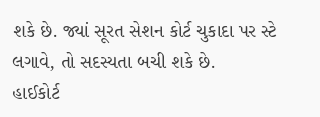શકે છે. જ્યાં સૂરત સેશન કોર્ટ ચુકાદા પર સ્ટે લગાવે, તો સદસ્યતા બચી શકે છે.
હાઈકોર્ટ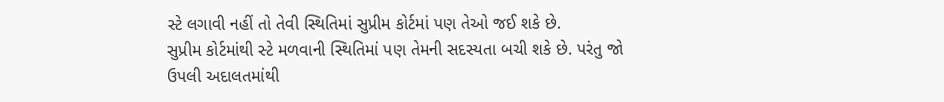સ્ટે લગાવી નહીં તો તેવી સ્થિતિમાં સુપ્રીમ કોર્ટમાં પણ તેઓ જઈ શકે છે.
સુપ્રીમ કોર્ટમાંથી સ્ટે મળવાની સ્થિતિમાં પણ તેમની સદસ્યતા બચી શકે છે. પરંતુ જો
ઉપલી અદાલતમાંથી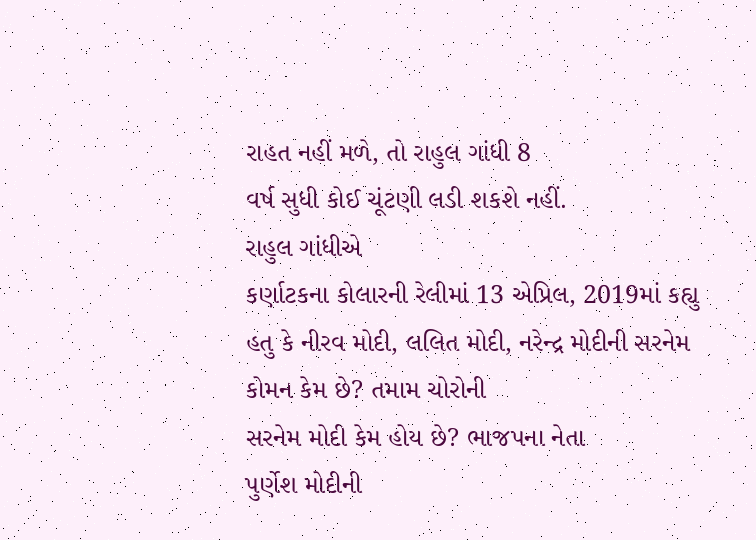રાહત નહીં મળે, તો રાહુલ ગાંધી 8
વર્ષ સુધી કોઈ ચૂંટણી લડી શકશે નહીં.
રાહુલ ગાંધીએ
કર્ણાટકના કોલારની રેલીમાં 13 એપ્રિલ, 2019માં કહ્યુ
હતુ કે નીરવ મોદી, લલિત મોદી, નરેન્દ્ર મોદીની સરનેમ
કોમન કેમ છે? તમામ ચોરોની
સરનેમ મોદી કેમ હોય છે? ભાજપના નેતા
પુર્ણેશ મોદીની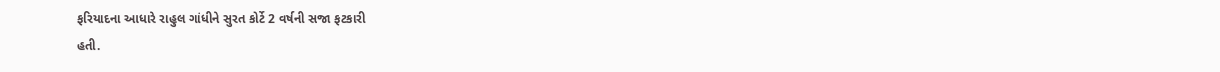ફરિયાદના આધારે રાહુલ ગાંધીને સુરત કોર્ટે 2 વર્ષની સજા ફટકારી
હતી.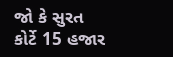જો કે સુરત
કોર્ટે 15 હજાર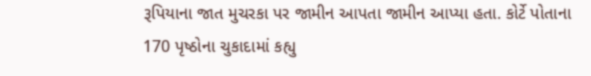રૂપિયાના જાત મુચરકા પર જામીન આપતા જામીન આપ્યા હતા. કોર્ટે પોતાના
170 પૃષ્ઠોના ચુકાદામાં કહ્યુ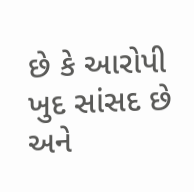છે કે આરોપી ખુદ સાંસદ છે અને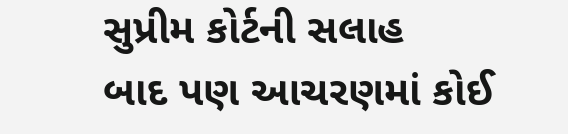સુપ્રીમ કોર્ટની સલાહ
બાદ પણ આચરણમાં કોઈ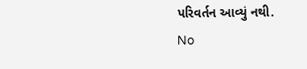પરિવર્તન આવ્યું નથી.
No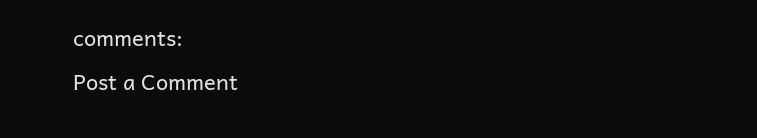comments:
Post a Comment